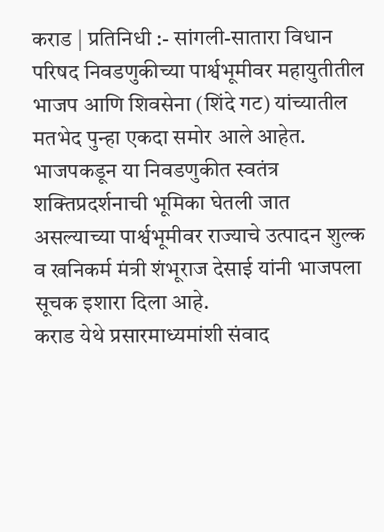कराड | प्रतिनिधी :- सांगली-सातारा विधान परिषद निवडणुकीच्या पार्श्वभूमीवर महायुतीतील भाजप आणि शिवसेना (शिंदे गट) यांच्यातील मतभेद पुन्हा एकदा समोर आले आहेत. भाजपकडून या निवडणुकीत स्वतंत्र शक्तिप्रदर्शनाची भूमिका घेतली जात असल्याच्या पार्श्वभूमीवर राज्याचे उत्पादन शुल्क व खनिकर्म मंत्री शंभूराज देसाई यांनी भाजपला सूचक इशारा दिला आहे.
कराड येथे प्रसारमाध्यमांशी संवाद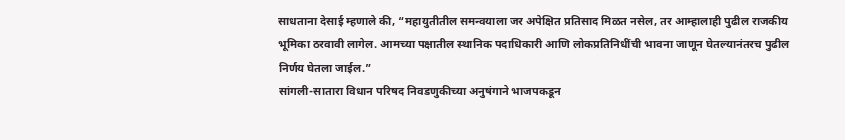साधताना देसाई म्हणाले की, “महायुतीतील समन्वयाला जर अपेक्षित प्रतिसाद मिळत नसेल, तर आम्हालाही पुढील राजकीय भूमिका ठरवावी लागेल. आमच्या पक्षातील स्थानिक पदाधिकारी आणि लोकप्रतिनिधींची भावना जाणून घेतल्यानंतरच पुढील निर्णय घेतला जाईल.”
सांगली-सातारा विधान परिषद निवडणुकीच्या अनुषंगाने भाजपकडून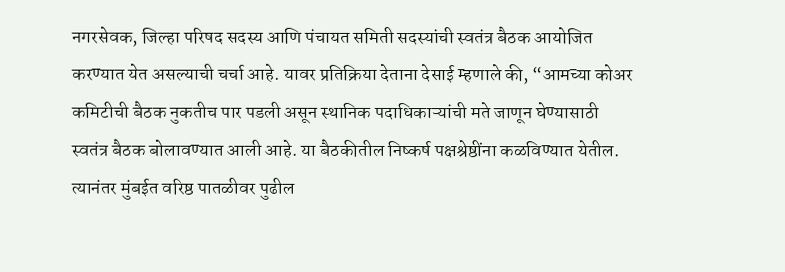नगरसेवक, जिल्हा परिषद सदस्य आणि पंचायत समिती सदस्यांची स्वतंत्र बैठक आयोजित करण्यात येत असल्याची चर्चा आहे. यावर प्रतिक्रिया देताना देसाई म्हणाले की, “आमच्या कोअर कमिटीची बैठक नुकतीच पार पडली असून स्थानिक पदाधिकाऱ्यांची मते जाणून घेण्यासाठी स्वतंत्र बैठक बोलावण्यात आली आहे. या बैठकीतील निष्कर्ष पक्षश्रेष्ठींना कळविण्यात येतील. त्यानंतर मुंबईत वरिष्ठ पातळीवर पुढील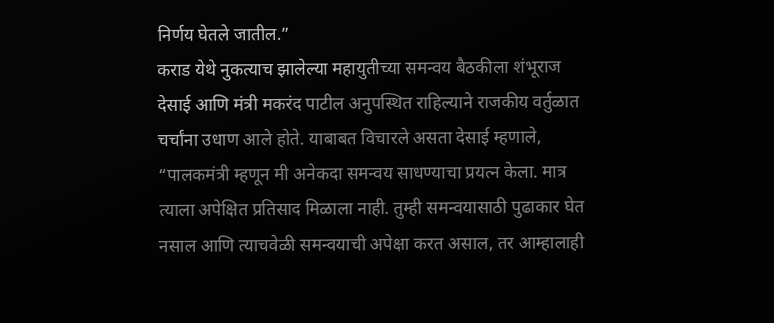निर्णय घेतले जातील.”
कराड येथे नुकत्याच झालेल्या महायुतीच्या समन्वय बैठकीला शंभूराज देसाई आणि मंत्री मकरंद पाटील अनुपस्थित राहिल्याने राजकीय वर्तुळात चर्चांना उधाण आले होते. याबाबत विचारले असता देसाई म्हणाले, “पालकमंत्री म्हणून मी अनेकदा समन्वय साधण्याचा प्रयत्न केला. मात्र त्याला अपेक्षित प्रतिसाद मिळाला नाही. तुम्ही समन्वयासाठी पुढाकार घेत नसाल आणि त्याचवेळी समन्वयाची अपेक्षा करत असाल, तर आम्हालाही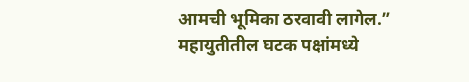आमची भूमिका ठरवावी लागेल.”
महायुतीतील घटक पक्षांमध्ये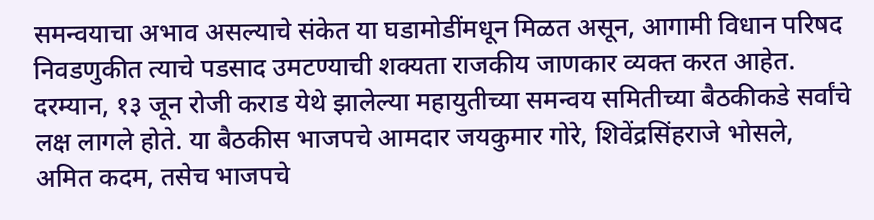समन्वयाचा अभाव असल्याचे संकेत या घडामोडींमधून मिळत असून, आगामी विधान परिषद निवडणुकीत त्याचे पडसाद उमटण्याची शक्यता राजकीय जाणकार व्यक्त करत आहेत.
दरम्यान, १३ जून रोजी कराड येथे झालेल्या महायुतीच्या समन्वय समितीच्या बैठकीकडे सर्वांचे लक्ष लागले होते. या बैठकीस भाजपचे आमदार जयकुमार गोरे, शिवेंद्रसिंहराजे भोसले, अमित कदम, तसेच भाजपचे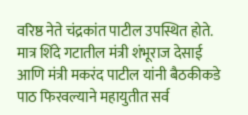वरिष्ठ नेते चंद्रकांत पाटील उपस्थित होते. मात्र शिंदे गटातील मंत्री शंभूराज देसाई आणि मंत्री मकरंद पाटील यांनी बैठकीकडे पाठ फिरवल्याने महायुतीत सर्व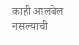काही आलबेल नसल्याची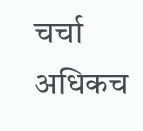चर्चा अधिकच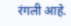रंगली आहे.